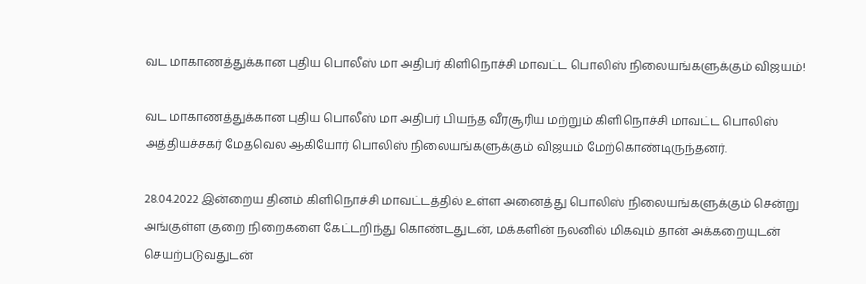வட மாகாணத்துக்கான புதிய பொலீஸ் மா அதிபர் கிளிநொச்சி மாவட்ட பொலிஸ் நிலையங்களுக்கும் விஜயம்!

வட மாகாணத்துக்கான புதிய பொலீஸ் மா அதிபர் பியந்த வீரசூரிய மற்றும் கிளிநொச்சி மாவட்ட பொலிஸ் அத்தியச்சகர் மேதவெல ஆகியோர் பொலிஸ் நிலையங்களுக்கும் விஜயம் மேற்கொண்டிருந்தனர்.

28.04.2022 இன்றைய தினம் கிளிநொச்சி மாவட்டத்தில் உள்ள அனைத்து பொலிஸ் நிலையங்களுக்கும் சென்று அங்குள்ள குறை நிறைகளை கேட்டறிந்து கொண்டதுடன், மக்களின் நலனில் மிகவும் தான் அக்கறையுடன் செயற்படுவதுடன்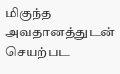மிகுந்த அவதானத்துடன் செயற்பட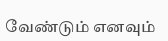வேண்டும் எனவும்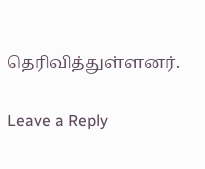தெரிவித்துள்ளனர்.

Leave a Reply